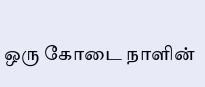ஒரு கோடை நாளின்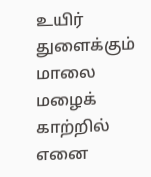உயிர் துளைக்கும் மாலை மழைக் காற்றில்
எனை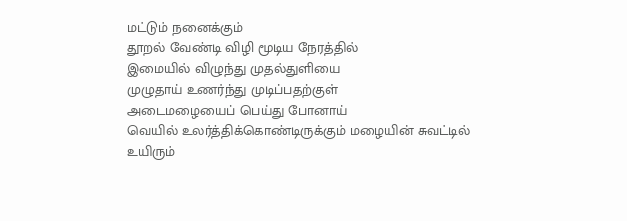மட்டும் நனைக்கும்
தூறல் வேண்டி விழி மூடிய நேரத்தில்
இமையில் விழுந்து முதல்துளியை
முழுதாய் உணர்ந்து முடிப்பதற்குள்
அடைமழையைப் பெய்து போனாய்
வெயில் உலர்த்திக்கொண்டிருக்கும் மழையின் சுவட்டில்
உயிரும்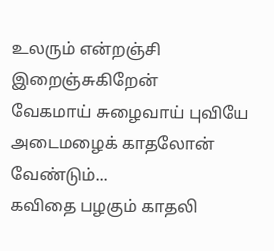உலரும் என்றஞ்சி இறைஞ்சுகிறேன்
வேகமாய் சுழைவாய் புவியே
அடைமழைக் காதலோன் வேண்டும்...
கவிதை பழகும் காதலி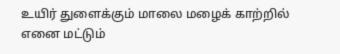உயிர் துளைக்கும் மாலை மழைக் காற்றில்
எனை மட்டும்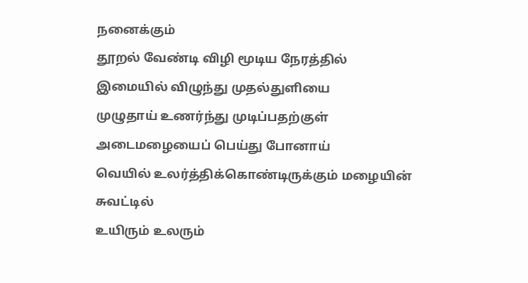நனைக்கும்
தூறல் வேண்டி விழி மூடிய நேரத்தில்
இமையில் விழுந்து முதல்துளியை
முழுதாய் உணர்ந்து முடிப்பதற்குள்
அடைமழையைப் பெய்து போனாய்
வெயில் உலர்த்திக்கொண்டிருக்கும் மழையின் சுவட்டில்
உயிரும் உலரும்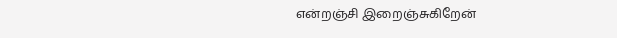என்றஞ்சி இறைஞ்சுகிறேன்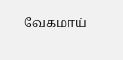வேகமாய்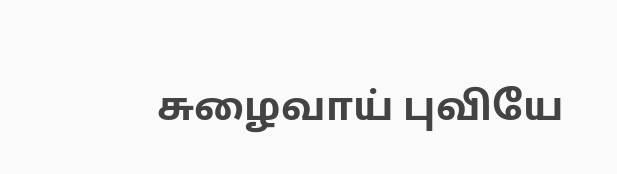சுழைவாய் புவியே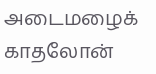அடைமழைக் காதலோன்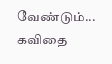வேண்டும்...
கவிதை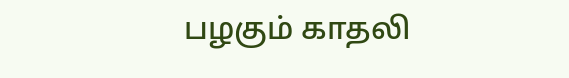பழகும் காதலி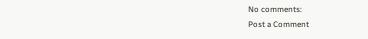No comments:
Post a Comment